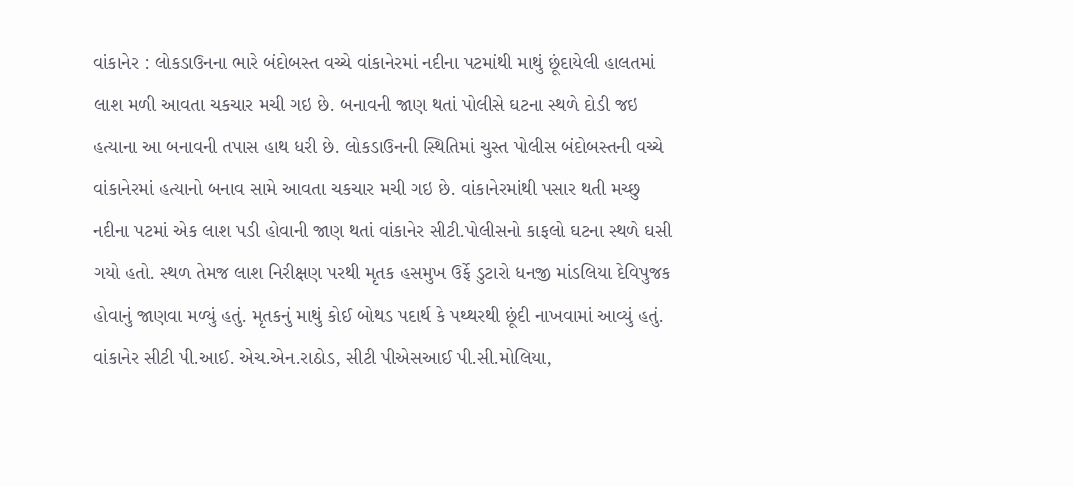વાંકાનેર : લોકડાઉનના ભારે બંદોબસ્ત વચ્ચે વાંકાનેરમાં નદીના પટમાંથી માથું છૂંદાયેલી હાલતમાં લાશ મળી આવતા ચકચાર મચી ગઇ છે. બનાવની જાણ થતાં પોલીસે ઘટના સ્થળે દોડી જઇ હત્યાના આ બનાવની તપાસ હાથ ધરી છે. લોકડાઉનની સ્થિતિમાં ચુસ્ત પોલીસ બંદોબસ્તની વચ્ચે વાંકાનેરમાં હત્યાનો બનાવ સામે આવતા ચકચાર મચી ગઇ છે. વાંકાનેરમાંથી પસાર થતી મચ્છુ નદીના પટમાં એક લાશ પડી હોવાની જાણ થતાં વાંકાનેર સીટી.પોલીસનો કાફલો ઘટના સ્થળે ઘસી ગયો હતો. સ્થળ તેમજ લાશ નિરીક્ષણ પરથી મૃતક હસમુખ ઉર્ફે ડુટારો ધનજી માંડલિયા દેવિપુજક હોવાનું જાણવા મળ્યું હતું. મૃતકનું માથું કોઈ બોથડ પદાર્થ કે પથ્થરથી છૂંદી નાખવામાં આવ્યું હતું. વાંકાનેર સીટી પી.આઈ. એચ.એન.રાઠોડ, સીટી પીએસઆઈ પી.સી.મોલિયા,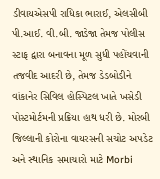ડીવાયએસપી રાધિકા ભારાઈ, એલસીબી પી.આઈ. વી.બી. જાડેજા તેમજ પોલીસ સ્ટાફ દ્વારા બનાવના મૂળ સુધી પહોંચવાની તજવીદ આદરી છે, તેમજ ડેડબોડીને વાંકાનેર સિવિલ હોસ્પિટલ ખાતે ખસેડી પોસ્ટમોર્ટમની પ્રક્રિયા હાથ ધરી છે. મોરબી જિલ્લાની કોરોના વાયરસની સચોટ અપડેટ અને સ્થાનિક સમાચારો માટે Morbi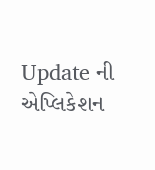Update ની એપ્લિકેશન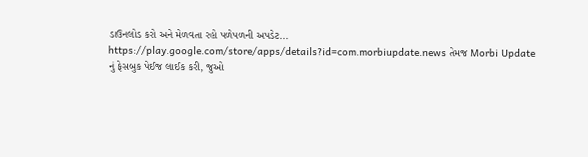ડાઉનલોડ કરો અને મેળવતા રહો પળેપળની અપડેટ... https://play.google.com/store/apps/details?id=com.morbiupdate.news તેમજ Morbi Update નું ફેસબુક પેઈજ લાઈક કરી, જુઓ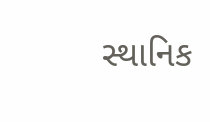સ્થાનિક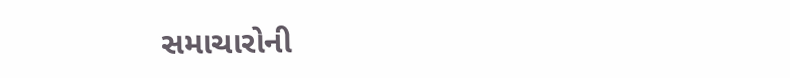સમાચારોની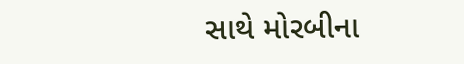સાથે મોરબીના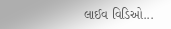લાઈવ વિડિઓ...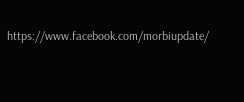https://www.facebook.com/morbiupdate/